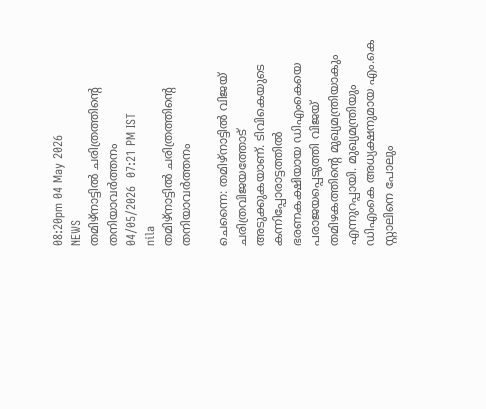08:20pm 04 May 2026
NEWS
തമിഴ്നാട്ടിൽ ചരിത്രത്തിന്റെ തനിയാവർത്തനം
04/05/2026  07:21 PM IST
nila
തമിഴ്നാട്ടിൽ ചരിത്രത്തിന്റെ തനിയാവർത്തനം

ചെന്നൈ: തമിഴ്നാട്ടിൽ വിജയ് ചരിത്രവിജയത്തോട് അടുക്കുകയാണ്. ടിവികെയുടെ കന്നിപ്പോരാട്ടത്തിൽ ഭരണകക്ഷിയായ ഡിഎംകെയെ പരാജയപ്പെടുത്തി വിജയ് തമിഴകത്തിന്റെ മുഖ്യമന്ത്രിയാകും എന്നുറപ്പായി. മുഖ്യമന്ത്രിയും ഡിഎംകെ അധ്യക്ഷനുമായ എം.കെ സ്റ്റാലിനെ പോലും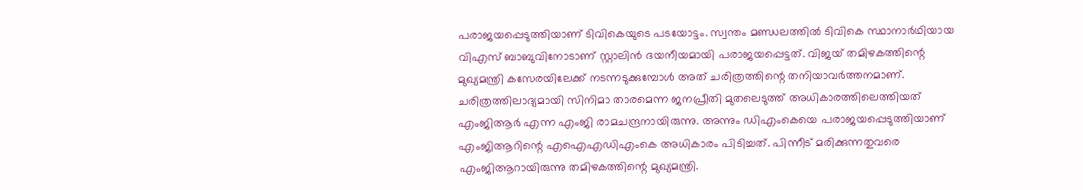പരാജയപ്പെടുത്തിയാണ് ടിവികെയുടെ പടയോട്ടം. സ്വന്തം മണ്ഡലത്തിൽ ടിവികെ സ്ഥാനാർഥിയായ വിഎസ് ബാബുവിനോടാണ് സ്റ്റാലിൻ ദയനീയമായി പരാജയപ്പെട്ടത്. വിജയ് തമിഴകത്തിന്റെ മുഖ്യമന്ത്രി കസേരയിലേക്ക് നടന്നടുക്കുമ്പോൾ അത് ചരിത്രത്തിന്റെ തനിയാവർത്തനമാണ്. ചരിത്രത്തിലാദ്യമായി സിനിമാ താരമെന്ന ജനപ്രീതി മുതലെടുത്ത് അധികാരത്തിലെത്തിയത് എംജിആർ എന്ന എംജി രാമചന്ദ്രനായിരുന്നു. അന്നും ഡിഎംകെയെ പരാജയപ്പെടുത്തിയാണ് എംജിആറിന്റെ എഐഎഡിഎംകെ അധികാരം പിടിച്ചത്. പിന്നീട് മരിക്കുന്നതുവരെ എംജിആറായിരുന്നു തമിഴകത്തിന്റെ മുഖ്യമന്ത്രി.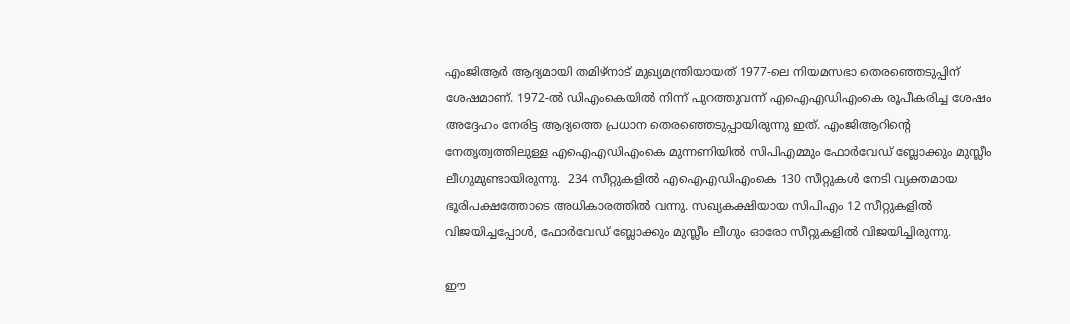എംജിആർ ആദ്യമായി തമിഴ്‌നാട് മുഖ്യമന്ത്രിയായത് 1977-ലെ നിയമസഭാ തെരഞ്ഞെടുപ്പിന് ശേഷമാണ്. 1972-ൽ ഡിഎംകെയിൽ നിന്ന് പുറത്തുവന്ന് എഐഎഡിഎംകെ രൂപീകരിച്ച ശേഷം അദ്ദേഹം നേരിട്ട ആദ്യത്തെ പ്രധാന തെരഞ്ഞെടുപ്പായിരുന്നു ഇത്. എംജിആറിന്റെ നേതൃത്വത്തിലുള്ള എഐഎഡിഎംകെ മുന്നണിയിൽ സിപിഎമ്മും ഫോർവേഡ് ബ്ലോക്കും മുസ്ലീം ലീഗുമുണ്ടായിരുന്നു.  234 സീറ്റുകളിൽ എഐഎഡിഎംകെ 130 സീറ്റുകൾ നേടി വ്യക്തമായ ഭൂരിപക്ഷത്തോടെ അധികാരത്തിൽ വന്നു. സഖ്യകക്ഷിയായ സിപിഎം 12 സീറ്റുകളിൽ വിജയിച്ചപ്പോൾ, ഫോർവേഡ് ബ്ലോക്കും മുസ്ലീം ലീഗും ഓരോ സീറ്റുകളിൽ വിജയിച്ചിരുന്നു.

ഈ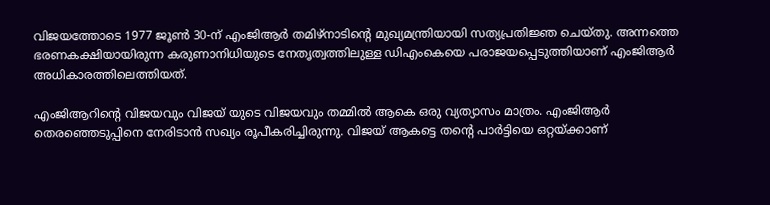വിജയത്തോടെ 1977 ജൂൺ 30-ന് എംജിആർ തമിഴ്നാടിന്റെ മുഖ്യമന്ത്രിയായി സത്യപ്രതിജ്ഞ ചെയ്തു. അന്നത്തെ ഭരണകക്ഷിയായിരുന്ന കരുണാനിധിയുടെ നേതൃത്വത്തിലുള്ള ഡിഎംകെയെ പരാജയപ്പെടുത്തിയാണ് എംജിആർ അധികാരത്തിലെത്തിയത്.

എംജിആറിന്റെ വിജയവും വിജയ് യുടെ വിജയവും തമ്മിൽ ആകെ ഒരു വ്യത്യാസം മാത്രം. എംജിആർ തെരഞ്ഞെടുപ്പിനെ നേരിടാൻ സഖ്യം രൂപീകരിച്ചിരുന്നു. വിജയ് ആകട്ടെ തന്റെ പാർട്ടിയെ ഒറ്റയ്ക്കാണ്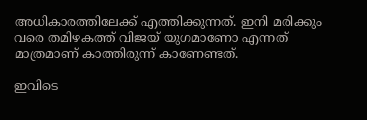അധികാരത്തിലേക്ക് എത്തിക്കുന്നത്. ഇനി മരിക്കും വരെ തമിഴകത്ത് വിജയ് യുഗമാണോ എന്നത് മാത്രമാണ് കാത്തിരുന്ന് കാണേണ്ടത്.

ഇവിടെ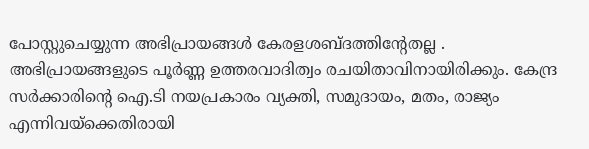പോസ്റ്റുചെയ്യുന്ന അഭിപ്രായങ്ങള്‍ കേരളശബ്‌ദത്തിന്റേതല്ല . അഭിപ്രായങ്ങളുടെ പൂര്‍ണ്ണ ഉത്തരവാദിത്വം രചയിതാവിനായിരിക്കും. കേന്ദ്ര സർക്കാരിന്റെ ഐ.ടി നയപ്രകാരം വ്യക്തി, സമുദായം, മതം, രാജ്യം എന്നിവയ്ക്കെതിരായി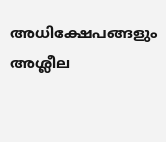അധിക്ഷേപങ്ങളും അശ്ലീല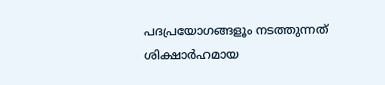പദപ്രയോഗങ്ങളൂം നടത്തുന്നത് ശിക്ഷാര്‍ഹമായ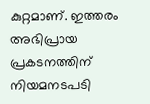കുറ്റമാണ്. ഇത്തരം അഭിപ്രായ പ്രകടനത്തിന് നിയമനടപടി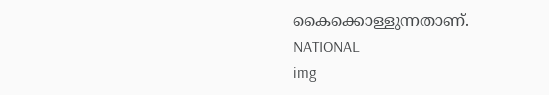കൈക്കൊള്ളുന്നതാണ്.
NATIONAL
img